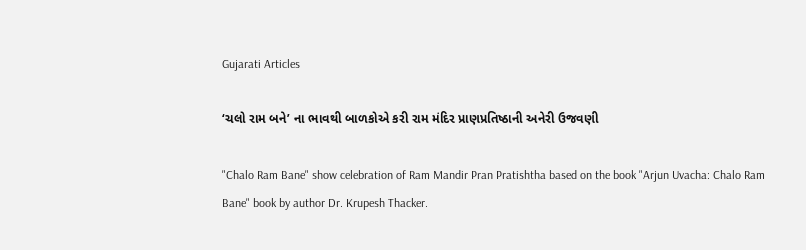Gujarati Articles

‘ચલો રામ બને’ ના ભાવથી બાળકોએ કરી રામ મંદિર પ્રાણપ્રતિષ્ઠાની અનેરી ઉજવણી

"Chalo Ram Bane" show celebration of Ram Mandir Pran Pratishtha based on the book "Arjun Uvacha: Chalo Ram Bane" book by author Dr. Krupesh Thacker.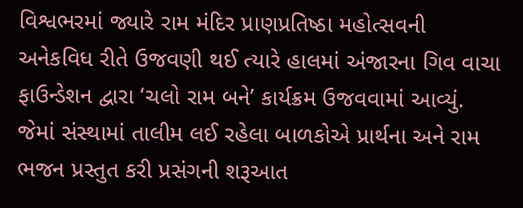વિશ્વભરમાં જ્યારે રામ મંદિર પ્રાણપ્રતિષ્ઠા મહોત્સવની અનેકવિધ રીતે ઉજવણી થઈ ત્યારે હાલમાં અંજારના ગિવ વાચા ફાઉન્ડેશન દ્વારા ‘ચલો રામ બને’ કાર્યક્રમ ઉજવવામાં આવ્યું. જેમાં સંસ્થામાં તાલીમ લઈ રહેલા બાળકોએ પ્રાર્થના અને રામ ભજન પ્રસ્તુત કરી પ્રસંગની શરૂઆત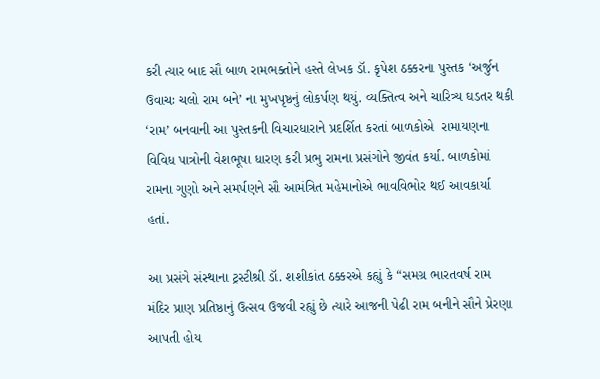કરી ત્યાર બાદ સૌ બાળ રામભક્તોને હસ્તે લેખક ડૉ. કૃપેશ ઠક્કરના પુસ્તક ‘અર્જુન ઉવાચઃ ચલો રામ બને’ ના મુખપૃષ્ઠનું લોકર્પણ થયું. વ્યક્તિત્વ અને ચારિત્ર્ય ઘડતર થકી ‘રામ’ બનવાની આ પુસ્તકની વિચારધારાને પ્રદર્શિત કરતાં બાળકોએ  રામાયણના વિવિધ પાત્રોની વેશભૂષા ધારણ કરી પ્રભુ રામના પ્રસંગોને જીવંત કર્યા. બાળકોમાં રામના ગુણો અને સમર્પણને સૌ આમંત્રિત મહેમાનોએ ભાવવિભોર થઈ આવકાર્યા હતાં.

આ પ્રસંગે સંસ્થાના ટ્રસ્ટીશ્રી ડૉ. શશીકાંત ઠક્કરએ કહ્યું કે “સમગ્ર ભારતવર્ષ રામ મંદિર પ્રાણ પ્રતિષ્ઠાનું ઉત્સવ ઉજવી રહ્યું છે ત્યારે આજની પેઢી રામ બનીને સૌને પ્રેરણા આપતી હોય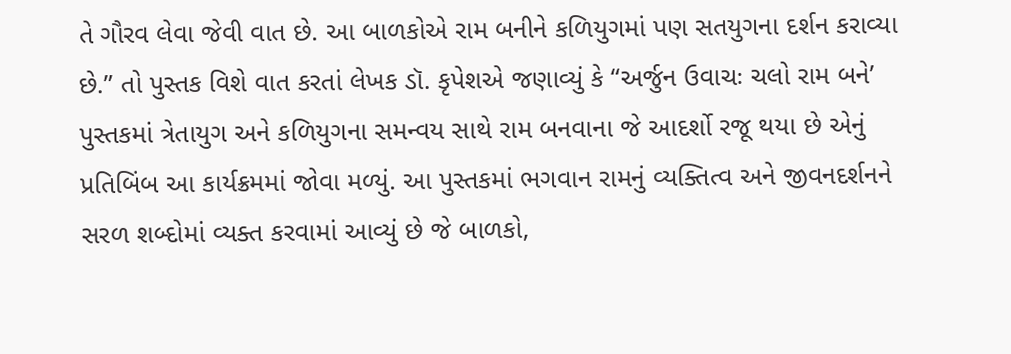તે ગૌરવ લેવા જેવી વાત છે. આ બાળકોએ રામ બનીને કળિયુગમાં પણ સતયુગના દર્શન કરાવ્યા છે.” તો પુસ્તક વિશે વાત કરતાં લેખક ડૉ. કૃપેશએ જણાવ્યું કે “અર્જુન ઉવાચઃ ચલો રામ બને’ પુસ્તકમાં ત્રેતાયુગ અને કળિયુગના સમન્વય સાથે રામ બનવાના જે આદર્શો રજૂ થયા છે એનું પ્રતિબિંબ આ કાર્યક્રમમાં જોવા મળ્યું. આ પુસ્તકમાં ભગવાન રામનું વ્યક્તિત્વ અને જીવનદર્શનને સરળ શબ્દોમાં વ્યક્ત કરવામાં આવ્યું છે જે બાળકો,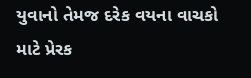યુવાનો તેમજ દરેક વયના વાચકો માટે પ્રેરક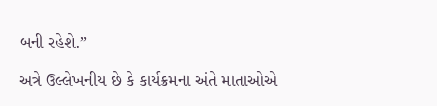બની રહેશે.”

અત્રે ઉલ્લેખનીય છે કે કાર્યક્રમના અંતે માતાઓએ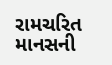રામચરિત માનસની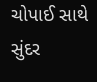ચોપાઈ સાથે સુંદર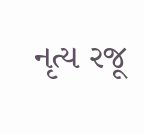નૃત્ય રજૂ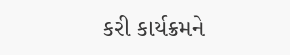કરી કાર્યક્રમને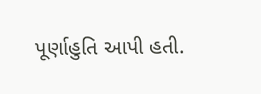પૂર્ણાહુતિ આપી હતી.